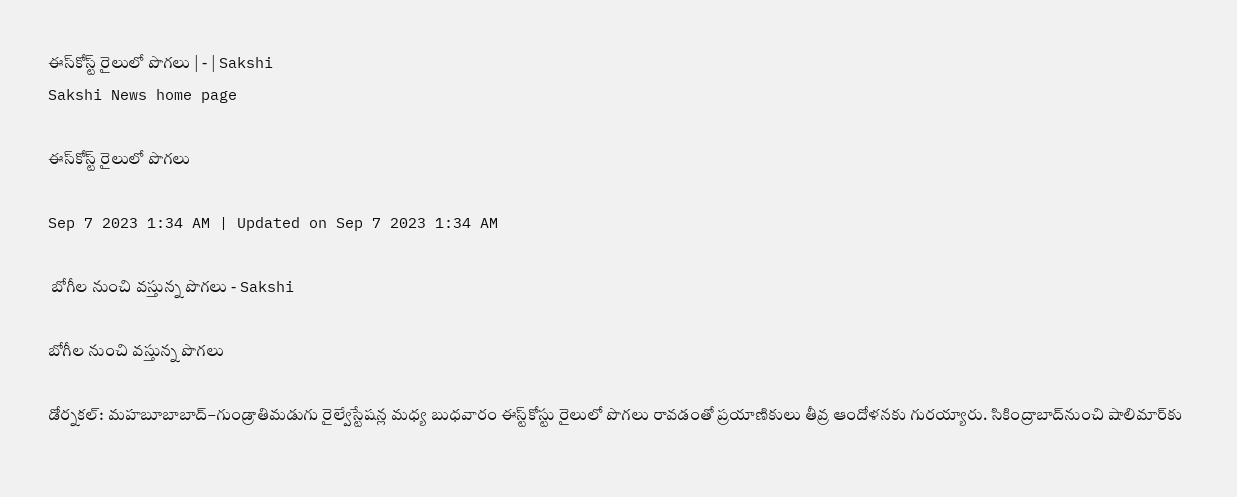ఈస్‌కోస్ట్‌ రైలులో పొగలు | - | Sakshi
Sakshi News home page

ఈస్‌కోస్ట్‌ రైలులో పొగలు

Sep 7 2023 1:34 AM | Updated on Sep 7 2023 1:34 AM

 బోగీల నుంచి వస్తున్న పొగలు - Sakshi

బోగీల నుంచి వస్తున్న పొగలు

డోర్నకల్‌: మహబూబాబాద్‌–గుండ్రాతిమడుగు రైల్వేస్టేషన్ల మధ్య బుధవారం ఈస్ట్‌కోస్టు రైలులో పొగలు రావడంతో ప్రయాణికులు తీవ్ర ఆందోళనకు గురయ్యారు. సికింద్రాబాద్‌నుంచి షాలిమార్‌కు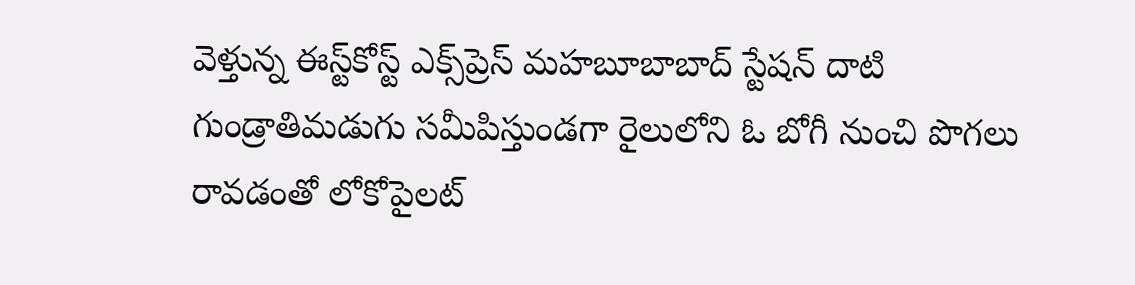వెళ్తున్న ఈస్ట్‌కోస్ట్‌ ఎక్స్‌ప్రెస్‌ మహబూబాబాద్‌ స్టేషన్‌ దాటి గుండ్రాతిమడుగు సమీపిస్తుండగా రైలులోని ఓ బోగీ నుంచి పొగలు రావడంతో లోకోపైలట్‌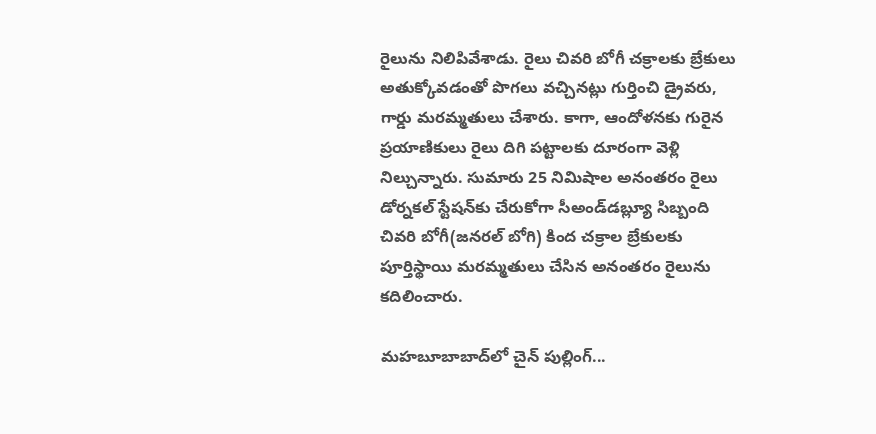రైలును నిలిపివేశాడు. రైలు చివరి బోగీ చక్రాలకు బ్రేకులు అతుక్కోవడంతో పొగలు వచ్చినట్లు గుర్తించి డ్రైవరు, గార్డు మరమ్మతులు చేశారు. కాగా, ఆందోళనకు గురైన ప్రయాణికులు రైలు దిగి పట్టాలకు దూరంగా వెళ్లి నిల్చున్నారు. సుమారు 25 నిమిషాల అనంతరం రైలు డోర్నకల్‌ స్టేషన్‌కు చేరుకోగా సీఅండ్‌డబ్ల్యూ సిబ్బంది చివరి బోగీ(జనరల్‌ బోగి) కింద చక్రాల బ్రేకులకు పూర్తిస్థాయి మరమ్మతులు చేసిన అనంతరం రైలును కదిలించారు.

మహబూబాబాద్‌లో చైన్‌ పుల్లింగ్‌...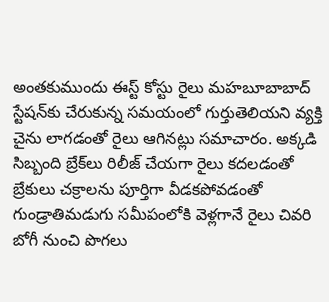అంతకుముందు ఈస్ట్‌ కోస్టు రైలు మహబూబాబాద్‌ స్టేషన్‌కు చేరుకున్న సమయంలో గుర్తుతెలియని వ్యక్తి చైను లాగడంతో రైలు ఆగినట్లు సమాచారం. అక్కడి సిబ్బంది బ్రేక్‌లు రిలీజ్‌ చేయగా రైలు కదలడంతో బ్రేకులు చక్రాలను పూర్తిగా వీడకపోవడంతో గుండ్రాతిమడుగు సమీపంలోకి వెళ్లగానే రైలు చివరి బోగీ నుంచి పొగలు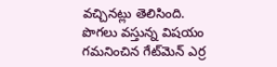వచ్చినట్లు తెలిసింది. పొగలు వస్తున్న విషయం గమనించిన గేట్‌మెన్‌ ఎర్ర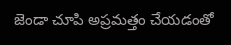జెండా చూపి అప్రమత్తం చేయడంతో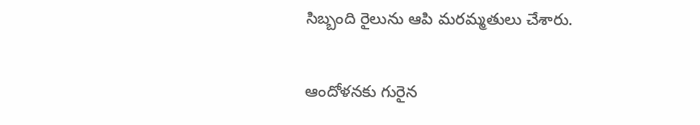సిబ్బంది రైలును ఆపి మరమ్మతులు చేశారు.

ఆందోళనకు గురైన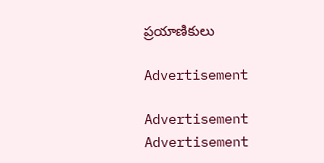ప్రయాణికులు

Advertisement

Advertisement
Advertisement